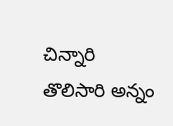చిన్నారి తొలిసారి అన్నం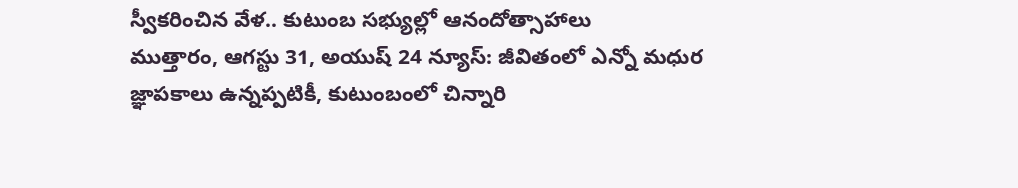స్వీకరించిన వేళ.. కుటుంబ సభ్యుల్లో ఆనందోత్సాహాలు
ముత్తారం, ఆగస్టు 31, అయుష్ 24 న్యూస్: జీవితంలో ఎన్నో మధుర జ్ఞాపకాలు ఉన్నప్పటికీ, కుటుంబంలో చిన్నారి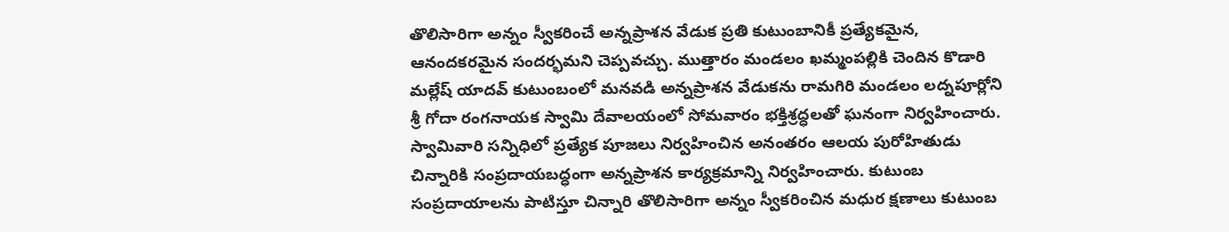తొలిసారిగా అన్నం స్వీకరించే అన్నప్రాశన వేడుక ప్రతి కుటుంబానికీ ప్రత్యేకమైన, ఆనందకరమైన సందర్భమని చెప్పవచ్చు. ముత్తారం మండలం ఖమ్మంపల్లికి చెందిన కొడారి మల్లేష్ యాదవ్ కుటుంబంలో మనవడి అన్నప్రాశన వేడుకను రామగిరి మండలం లద్నపూర్లోని శ్రీ గోదా రంగనాయక స్వామి దేవాలయంలో సోమవారం భక్తిశ్రద్ధలతో ఘనంగా నిర్వహించారు.
స్వామివారి సన్నిధిలో ప్రత్యేక పూజలు నిర్వహించిన అనంతరం ఆలయ పురోహితుడు చిన్నారికి సంప్రదాయబద్ధంగా అన్నప్రాశన కార్యక్రమాన్ని నిర్వహించారు. కుటుంబ సంప్రదాయాలను పాటిస్తూ చిన్నారి తొలిసారిగా అన్నం స్వీకరించిన మధుర క్షణాలు కుటుంబ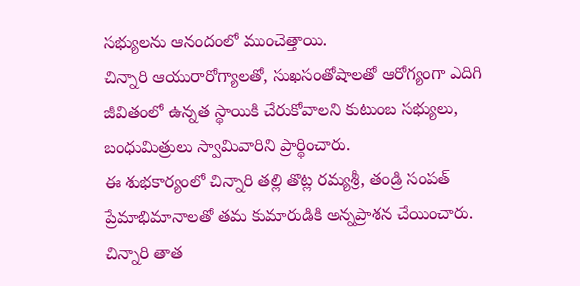సభ్యులను ఆనందంలో ముంచెత్తాయి.
చిన్నారి ఆయురారోగ్యాలతో, సుఖసంతోషాలతో ఆరోగ్యంగా ఎదిగి జీవితంలో ఉన్నత స్థాయికి చేరుకోవాలని కుటుంబ సభ్యులు, బంధుమిత్రులు స్వామివారిని ప్రార్థించారు.
ఈ శుభకార్యంలో చిన్నారి తల్లి తొట్ల రమ్యశ్రీ, తండ్రి సంపత్ ప్రేమాభిమానాలతో తమ కుమారుడికి అన్నప్రాశన చేయించారు. చిన్నారి తాత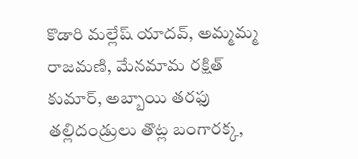కొడారి మల్లేష్ యాదవ్, అమ్మమ్మ రాజమణి, మేనమామ రక్షిత్ కుమార్, అబ్బాయి తరఫు తల్లిదండ్రులు తొట్ల బంగారక్క,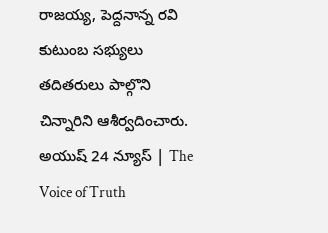రాజయ్య, పెద్దనాన్న రవి కుటుంబ సభ్యులు తదితరులు పాల్గొని చిన్నారిని ఆశీర్వదించారు.
అయుష్ 24 న్యూస్ | The Voice of Truth